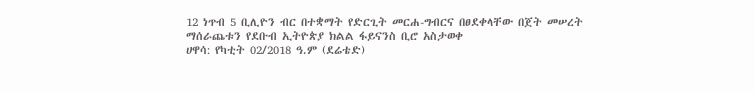12 ነጥብ 5 ቢሊዮን ብር በተቋማት የድርጊት መርሐ-ግብርና በፀደቀላቸው በጀት መሠረት ማሰራጨቱን የደቡብ ኢትዮጵያ ክልል ፋይናንስ ቢሮ አስታወቀ
ሀዋሳ: የካቲት 02/2018 ዓ.ም (ደሬቴድ)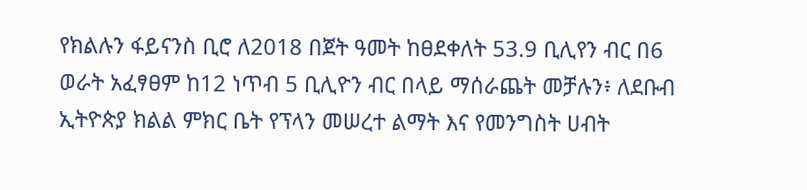የክልሉን ፋይናንስ ቢሮ ለ2018 በጀት ዓመት ከፀደቀለት 53.9 ቢሊየን ብር በ6 ወራት አፈፃፀም ከ12 ነጥብ 5 ቢሊዮን ብር በላይ ማሰራጨት መቻሉን፥ ለደቡብ ኢትዮጵያ ክልል ምክር ቤት የፕላን መሠረተ ልማት እና የመንግስት ሀብት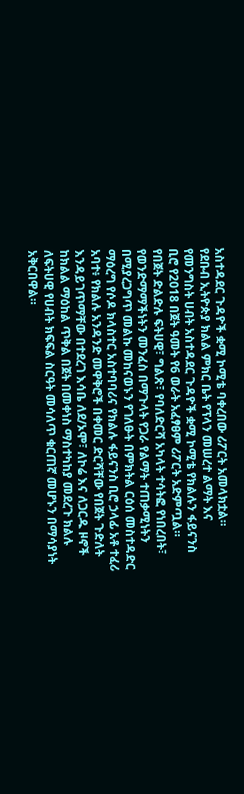አስተዳደር ጉዳዮች ቋሚ ኮሚቴ ባቀረበው ሪፖርት አመላክቷል።
የደቡብ ኢትዮጵያ ክልል ምክር ቤት የፕላን መሠረተ ልማት እና የመንግስት ሀብት አስተዳደር ጉዳዮች ቋሚ ኮሚቴ የክልሉን ፋይናንስ ቢሮ የ2018 በጀት ዓመት የ6 ወራት አፈፃፀም ሪፖርት አድምጧል።
የበጀት ድልድሉ ፍትሀዊ፣ ግልጽ፣ የባለድርሻ አካላት ተሳትፎ የነበረበት፣ የወንድማማችነትን መንፈስ በማጉላት የጋራ የልማት ተጠቃሚነትን በሚያረጋግጥ መልኩ መከናወኑን የገለፁት በምክትል ርዕሰ መስተዳድር ማዕረግ የሶዶ ክላስተር አስተባባሪና የክልሉ ፋይናንስ ቢሮ ኃላፊ አቶ ተፈሪ አባተ፥ የክልሉ አንዳንድ መዋቅሮች በቀመር ድርሻቸው የበጀት ጉድለት እንዳይገጥማቸው በተደረገ እሳቤ ለደ/ኦሞ፣ ለኮሬ እና ለጋርዱ ዞኖች ከክልል ማዕከል ጥቅል በጀት በመቀነስ ማስተካከያ መደረጉ ክልሉ ለፍትሀዊ የሀብት ክፍፍል ስርዓት መሳለጥ ቁርጠኛ መሆኑን በማሳያነት አቅርበዋል።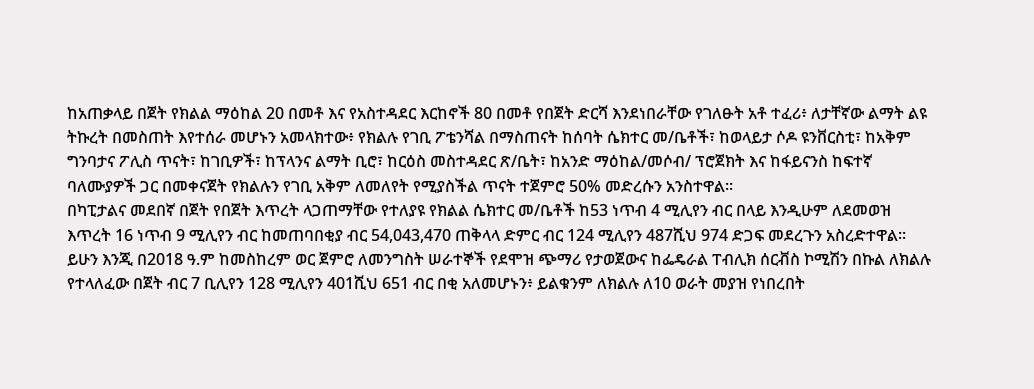ከአጠቃላይ በጀት የክልል ማዕከል 20 በመቶ እና የአስተዳደር እርከኖች 80 በመቶ የበጀት ድርሻ እንደነበራቸው የገለፁት አቶ ተፈሪ፥ ለታቸኛው ልማት ልዩ ትኩረት በመስጠት እየተሰራ መሆኑን አመላክተው፥ የክልሉ የገቢ ፖቴንሻል በማስጠናት ከሰባት ሴክተር መ/ቤቶች፣ ከወላይታ ሶዶ ዩንቨርስቲ፣ ከአቅም ግንባታና ፖሊስ ጥናት፣ ከገቢዎች፣ ከፕላንና ልማት ቢሮ፣ ከርዕስ መስተዳደር ጽ/ቤት፣ ከአንድ ማዕከል/መሶብ/ ፕሮጀክት እና ከፋይናንስ ከፍተኛ ባለሙያዎች ጋር በመቀናጀት የክልሉን የገቢ አቅም ለመለየት የሚያስችል ጥናት ተጀምሮ 50% መድረሱን አንስተዋል፡፡
በካፒታልና መደበኛ በጀት የበጀት እጥረት ላጋጠማቸው የተለያዩ የክልል ሴክተር መ/ቤቶች ከ53 ነጥብ 4 ሚሊየን ብር በላይ እንዲሁም ለደመወዝ እጥረት 16 ነጥብ 9 ሚሊየን ብር ከመጠባበቂያ ብር 54,043,470 ጠቅላላ ድምር ብር 124 ሚሊየን 487ሺህ 974 ድጋፍ መደረጉን አስረድተዋል፡፡
ይሁን እንጂ በ2018 ዓ.ም ከመስከረም ወር ጀምሮ ለመንግስት ሠራተኞች የደሞዝ ጭማሪ የታወጀውና ከፌዴራል ፐብሊክ ሰርቭስ ኮሚሽን በኩል ለክልሉ የተላለፈው በጀት ብር 7 ቢሊየን 128 ሚሊየን 401ሺህ 651 ብር በቂ አለመሆኑን፥ ይልቁንም ለክልሉ ለ10 ወራት መያዝ የነበረበት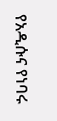የአዲሱና የነባሩ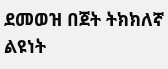ደመወዝ በጀት ትክክለኛ ልዩነት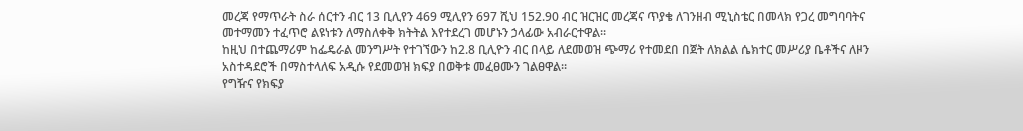መረጃ የማጥራት ስራ ሰርተን ብር 13 ቢሊየን 469 ሚሊየን 697 ሺህ 152.90 ብር ዝርዝር መረጃና ጥያቄ ለገንዘብ ሚኒስቴር በመላክ የጋረ መግባባትና መተማመን ተፈጥሮ ልዩነቱን ለማስለቀቅ ክትትል እየተደረገ መሆኑን ኃላፊው አብራርተዋል፡፡
ከዚህ በተጨማሪም ከፌዴራል መንግሥት የተገኘውን ከ2.8 ቢሊዮን ብር በላይ ለደመወዝ ጭማሪ የተመደበ በጀት ለክልል ሴክተር መሥሪያ ቤቶችና ለዞን አስተዳደሮች በማስተላለፍ አዲሱ የደመወዝ ክፍያ በወቅቱ መፈፀሙን ገልፀዋል።
የግዥና የክፍያ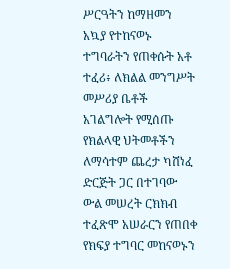ሥርዓትን ከማዘመን አኳያ የተከናወኑ ተግባራትን የጠቀሱት አቶ ተፈሪ፥ ለክልል መንግሥት መሥሪያ ቤቶች አገልግሎት የሚሰጡ የክልላዊ ህትመቶችን ለማሳተም ጨረታ ካሸነፈ ድርጅት ጋር በተገባው ውል መሠረት ርክክብ ተፈጽሞ አሠራርን የጠበቀ የክፍያ ተግባር መከናወኑን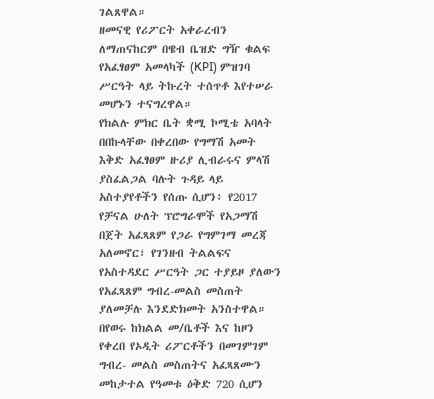ገልጸዋል።
ዘመናዊ የሪፖርት አቀራረብን ለማጠናከርም በዌብ ቤዝድ ግዥ ቁልፍ የአፈፃፀም አመላካች (KPI) ምዝገባ ሥርዓት ላይ ትኩረት ተሰጥቶ እየተሠራ መሆኑን ተናግረዋል።
የክልሉ ምክር ቤት ቋሚ ኮሚቴ አባላት በበኩላቸው በቀረበው የግማሽ አመት እቅድ አፈፃፀም ዙሪያ ሊብራሩና ምላሽ ያስፈልጋል ባሉት ጉዳይ ላይ አስተያየቶችን የሰጡ ሲሆን፥ የ2017 የቻናል ሁለት ፕሮግራሞች የአጋማሽ በጀት አፈጻጸም የጋራ የግምገማ መረጃ አለመኖር፣ የገንዘብ ትልልፍና የአስተዳደር ሥርዓት ጋር ተያይዞ ያለውን የአፈጻጸም ግብረ-መልስ መስጠት ያለመቻሉ እንደድክመት አንስተዋል።
በየወሩ ከክልል መ/ቤቶች እና ከዞን የቀረበ የኦዲት ሪፖርቶችን በመገምገም ግብረ- መልስ መስጠትና አፈጻጸሙን መከታተል የዓመቱ ዕቅድ 720 ሲሆን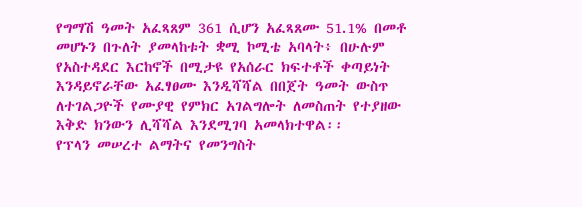የግማሽ ዓመት አፈጻጸም 361 ሲሆን አፈጻጸሙ 51.1% በመቶ መሆኑን በጉለት ያመላከቱት ቋሚ ኮሚቴ አባላት፥ በሁሉም የአስተዳደር እርከኖች በሚታዩ የአሰራር ክፍተቶች ቀጣይነት እንዳይኖራቸው አፈፃፀሙ እንዲሻሻል በበጀት ዓመት ውስጥ ለተገልጋዮች የሙያዊ የምክር አገልግሎት ለመስጠት የተያዘው እቅድ ክንውን ሊሻሻል እንደሚገባ አመላክተዋል፡፡
የፕላን መሠረተ ልማትና የመንግስት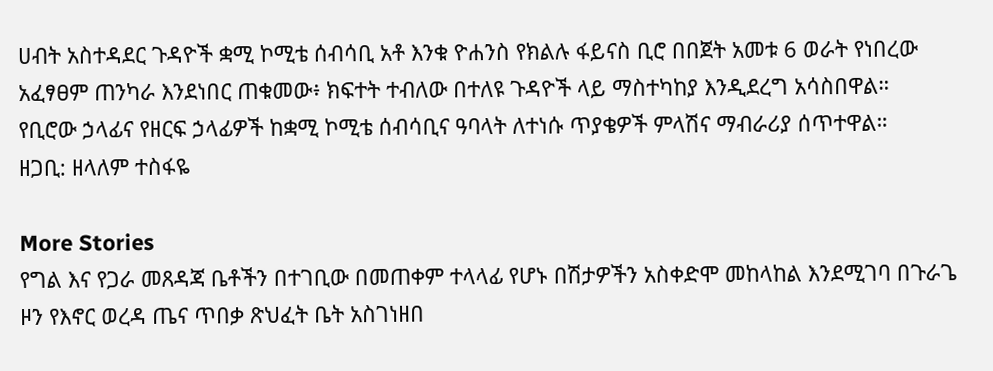ሀብት አስተዳደር ጉዳዮች ቋሚ ኮሚቴ ሰብሳቢ አቶ እንቁ ዮሐንስ የክልሉ ፋይናስ ቢሮ በበጀት አመቱ 6 ወራት የነበረው አፈፃፀም ጠንካራ እንደነበር ጠቁመው፥ ክፍተት ተብለው በተለዩ ጉዳዮች ላይ ማስተካከያ እንዲደረግ አሳስበዋል።
የቢሮው ኃላፊና የዘርፍ ኃላፊዎች ከቋሚ ኮሚቴ ሰብሳቢና ዓባላት ለተነሱ ጥያቄዎች ምላሽና ማብራሪያ ሰጥተዋል።
ዘጋቢ: ዘላለም ተስፋዬ

More Stories
የግል እና የጋራ መጸዳጃ ቤቶችን በተገቢው በመጠቀም ተላላፊ የሆኑ በሽታዎችን አስቀድሞ መከላከል እንደሚገባ በጉራጌ ዞን የእኖር ወረዳ ጤና ጥበቃ ጽህፈት ቤት አስገነዘበ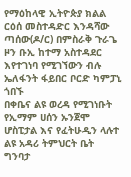የማዕከላዊ ኢትዮጵያ ክልል ርዕሰ መስተዳድር እንዳሻው ጣሰው(ዶ/ር) በምስራቅ ጉራጌ ዞን ቡኢ ከተማ አስተዳደር እየተገነባ የሚገኘውን ብሉ ኤለፋንት ፋይበር ቦርድ ካምፓኒ ጎበኙ
በቀቤና ልዩ ወረዳ የሚገነቡት የኢማም ሀሰን ኡንጀሞ ሆስፒታል እና የፈትሁዲን ላሉተ ልዩ አዳሪ ትምህርት ቤት ግንባታ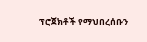ፕሮጀክቶች የማህበረሰቡን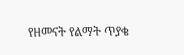የዘመናት የልማት ጥያቄ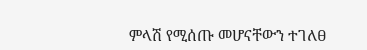ምላሽ የሚሰጡ መሆናቸውን ተገለፀ